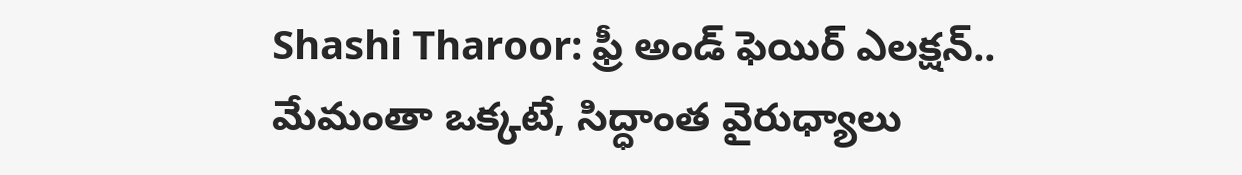Shashi Tharoor: ఫ్రీ అండ్ ఫెయిర్ ఎలక్షన్.. మేమంతా ఒక్కటే, సిద్ధాంత వైరుధ్యాలు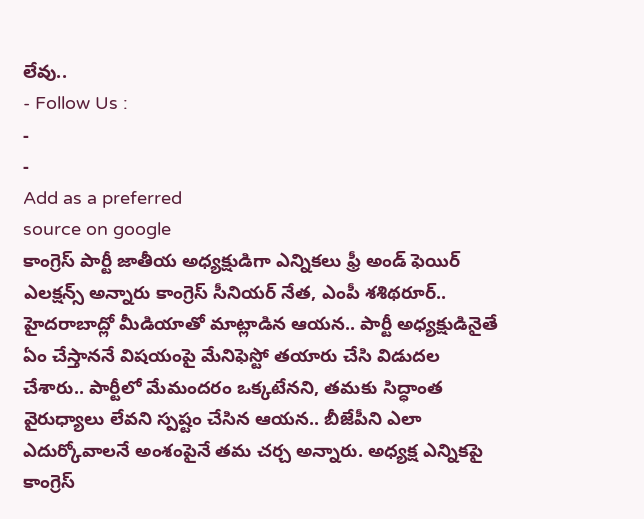లేవు..
- Follow Us :
-
-
Add as a preferred
source on google
కాంగ్రెస్ పార్టీ జాతీయ అధ్యక్షుడిగా ఎన్నికలు ఫ్రీ అండ్ ఫెయిర్ ఎలక్షన్స్ అన్నారు కాంగ్రెస్ సీనియర్ నేత, ఎంపీ శశిథరూర్.. హైదరాబాద్లో మీడియాతో మాట్లాడిన ఆయన.. పార్టీ అధ్యక్షుడినైతే ఏం చేస్తాననే విషయంపై మేనిఫెస్టో తయారు చేసి విడుదల చేశారు.. పార్టీలో మేమందరం ఒక్కటేనని, తమకు సిద్ధాంత వైరుధ్యాలు లేవని స్పష్టం చేసిన ఆయన.. బీజేపీని ఎలా ఎదుర్కోవాలనే అంశంపైనే తమ చర్చ అన్నారు. అధ్యక్ష ఎన్నికపై కాంగ్రెస్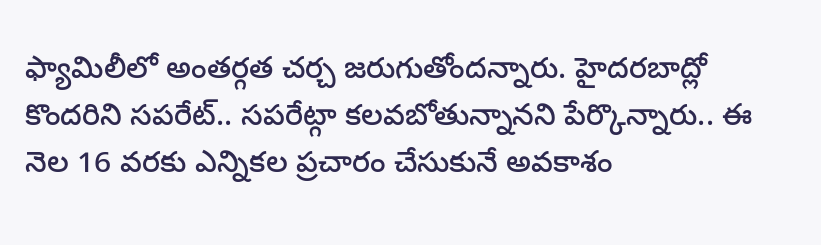ఫ్యామిలీలో అంతర్గత చర్చ జరుగుతోందన్నారు. హైదరబాద్లో కొందరిని సపరేట్.. సపరేట్గా కలవబోతున్నానని పేర్కొన్నారు.. ఈ నెల 16 వరకు ఎన్నికల ప్రచారం చేసుకునే అవకాశం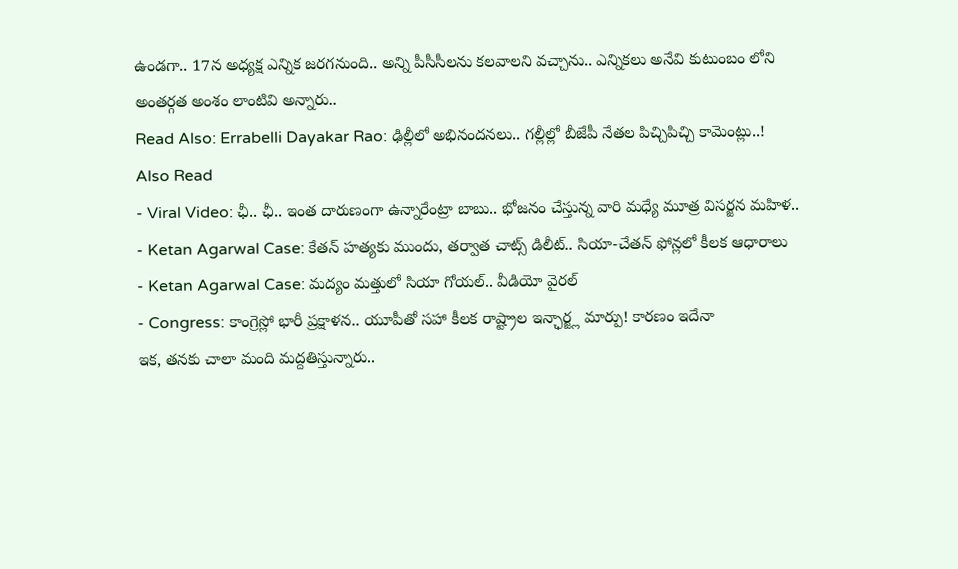ఉండగా.. 17న అధ్యక్ష ఎన్నిక జరగనుంది.. అన్ని పీసీసీలను కలవాలని వచ్చాను.. ఎన్నికలు అనేవి కుటుంబం లోని అంతర్గత అంశం లాంటివి అన్నారు..
Read Also: Errabelli Dayakar Rao: ఢిల్లీలో అభినందనలు.. గల్లీల్లో బీజేపీ నేతల పిచ్చిపిచ్చి కామెంట్లు..!
Also Read
- Viral Video: ఛీ.. ఛీ.. ఇంత దారుణంగా ఉన్నారేంట్రా బాబు.. భోజనం చేస్తున్న వారి మధ్యే మూత్ర విసర్జన మహిళ..
- Ketan Agarwal Case: కేతన్ హత్యకు ముందు, తర్వాత చాట్స్ డిలీట్.. సియా-చేతన్ ఫోన్లలో కీలక ఆధారాలు
- Ketan Agarwal Case: మద్యం మత్తులో సియా గోయల్.. వీడియో వైరల్
- Congress: కాంగ్రెస్లో భారీ ప్రక్షాళన.. యూపీతో సహా కీలక రాష్ట్రాల ఇన్ఛార్జ్ల మార్పు! కారణం ఇదేనా
ఇక, తనకు చాలా మంది మద్దతిస్తున్నారు..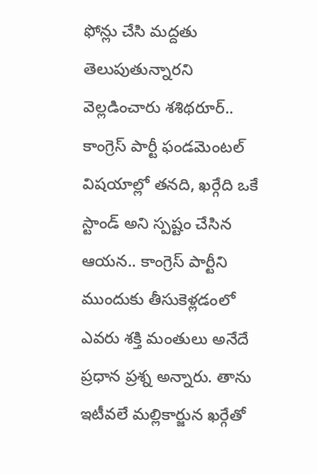ఫోన్లు చేసి మద్దతు తెలుపుతున్నారని వెల్లడించారు శశిథరూర్.. కాంగ్రెస్ పార్టీ ఫండమెంటల్ విషయాల్లో తనది, ఖర్గేది ఒకే స్టాండ్ అని స్పష్టం చేసిన ఆయన.. కాంగ్రెస్ పార్టీని ముందుకు తీసుకెళ్లడంలో ఎవరు శక్తి మంతులు అనేదే ప్రధాన ప్రశ్న అన్నారు. తాను ఇటీవలే మల్లికార్జున ఖర్గేతో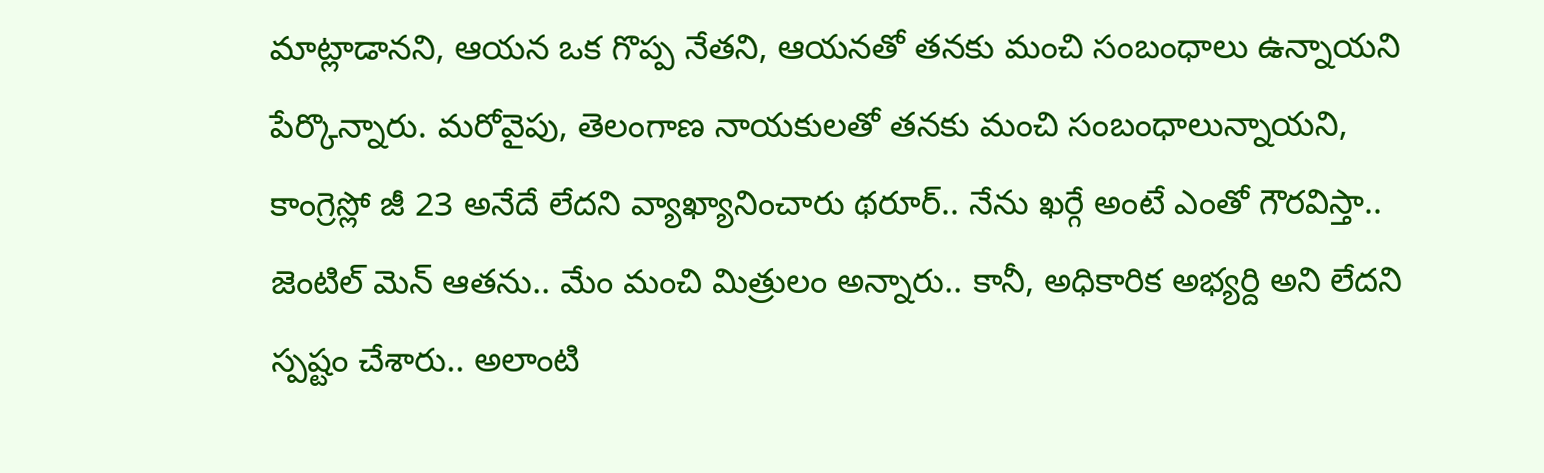మాట్లాడానని, ఆయన ఒక గొప్ప నేతని, ఆయనతో తనకు మంచి సంబంధాలు ఉన్నాయని పేర్కొన్నారు. మరోవైపు, తెలంగాణ నాయకులతో తనకు మంచి సంబంధాలున్నాయని, కాంగ్రెస్లో జీ 23 అనేదే లేదని వ్యాఖ్యానించారు థరూర్.. నేను ఖర్గే అంటే ఎంతో గౌరవిస్తా.. జెంటిల్ మెన్ ఆతను.. మేం మంచి మిత్రులం అన్నారు.. కానీ, అధికారిక అభ్యర్ది అని లేదని స్పష్టం చేశారు.. అలాంటి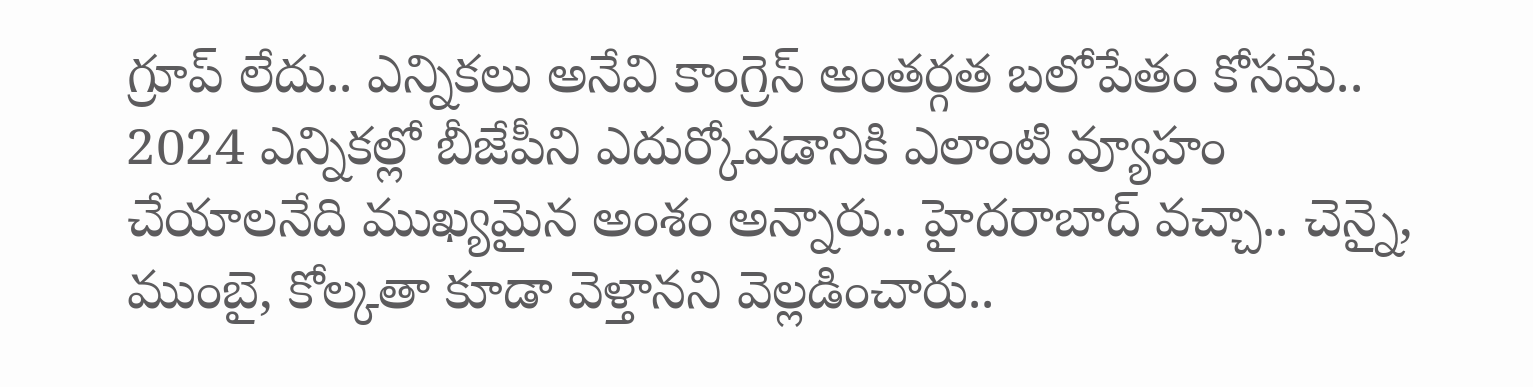గ్రూప్ లేదు.. ఎన్నికలు అనేవి కాంగ్రెస్ అంతర్గత బలోపేతం కోసమే.. 2024 ఎన్నికల్లో బీజేపీని ఎదుర్కోవడానికి ఎలాంటి వ్యూహం చేయాలనేది ముఖ్యమైన అంశం అన్నారు.. హైదరాబాద్ వచ్చా.. చెన్నై, ముంబై, కోల్కతా కూడా వెళ్తానని వెల్లడించారు..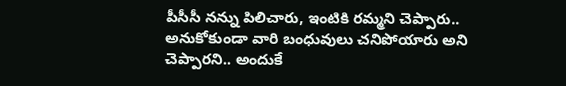పీసీసీ నన్ను పిలిచారు, ఇంటికి రమ్మని చెప్పారు.. అనుకోకుండా వారి బంధువులు చనిపోయారు అని చెప్పారని.. అందుకే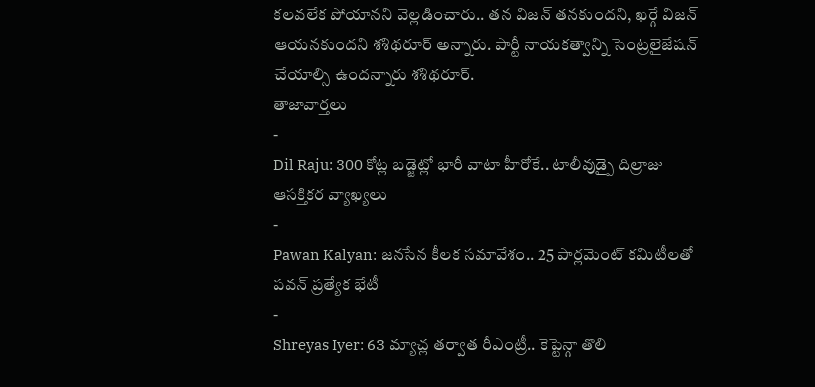కలవలేక పోయానని వెల్లడించారు.. తన విజన్ తనకుందని, ఖర్గే విజన్ ఆయనకుందని శశిథరూర్ అన్నారు. పార్టీ నాయకత్వాన్ని సెంట్రలైజేషన్ చేయాల్సి ఉందన్నారు శశిథరూర్.
తాజావార్తలు
-
Dil Raju: 300 కోట్ల బడ్జెట్లో భారీ వాటా హీరోకే.. టాలీవుడ్పై దిల్రాజు ఆసక్తికర వ్యాఖ్యలు
-
Pawan Kalyan: జనసేన కీలక సమావేశం.. 25 పార్లమెంట్ కమిటీలతో పవన్ ప్రత్యేక భేటీ
-
Shreyas Iyer: 63 మ్యాచ్ల తర్వాత రీఎంట్రీ.. కెప్టెన్గా తొలి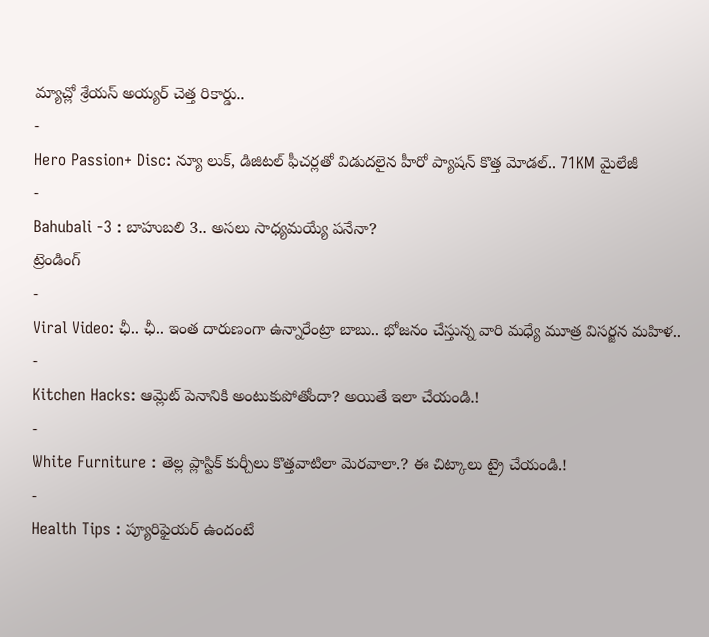మ్యాచ్లో శ్రేయస్ అయ్యర్ చెత్త రికార్డు..
-
Hero Passion+ Disc: న్యూ లుక్, డిజిటల్ ఫీచర్లతో విడుదలైన హీరో ప్యాషన్ కొత్త మోడల్.. 71KM మైలేజీ
-
Bahubali -3 : బాహుబలి 3.. అసలు సాధ్యమయ్యే పనేనా?
ట్రెండింగ్
-
Viral Video: ఛీ.. ఛీ.. ఇంత దారుణంగా ఉన్నారేంట్రా బాబు.. భోజనం చేస్తున్న వారి మధ్యే మూత్ర విసర్జన మహిళ..
-
Kitchen Hacks: ఆమ్లెట్ పెనానికి అంటుకుపోతోందా? అయితే ఇలా చేయండి.!
-
White Furniture : తెల్ల ప్లాస్టిక్ కుర్చీలు కొత్తవాటిలా మెరవాలా.? ఈ చిట్కాలు ట్రై చేయండి.!
-
Health Tips : ప్యూరిఫైయర్ ఉందంటే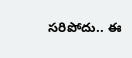సరిపోదు.. ఈ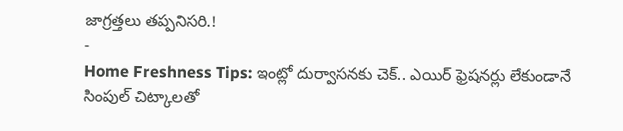జాగ్రత్తలు తప్పనిసరి.!
-
Home Freshness Tips: ఇంట్లో దుర్వాసనకు చెక్.. ఎయిర్ ఫ్రెషనర్లు లేకుండానే సింపుల్ చిట్కాలతో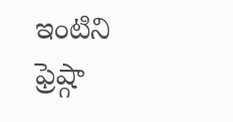ఇంటిని ఫ్రెష్గా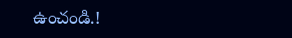ఉంచండి.!